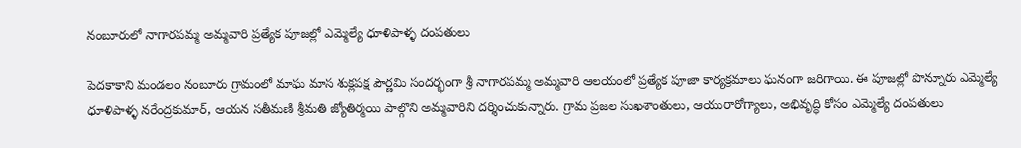నంబూరులో నాగారపమ్మ అమ్మవారి ప్రత్యేక పూజల్లో ఎమ్మెల్యే ధూళిపాళ్ళ దంపతులు

పెదకాకాని మండలం నంబూరు గ్రామంలో మాఘ మాస శుక్లపక్ష పౌర్ణమి సందర్భంగా శ్రీ నాగారపమ్మ అమ్మవారి ఆలయంలో ప్రత్యేక పూజా కార్యక్రమాలు ఘనంగా జరిగాయి. ఈ పూజల్లో పొన్నూరు ఎమ్మెల్యే ధూళిపాళ్ళ నరేంద్రకుమార్, ఆయన సతీమణి శ్రీమతి జ్యోతిర్మయి పాల్గొని అమ్మవారిని దర్శించుకున్నారు. గ్రామ ప్రజల సుఖశాంతులు, ఆయురారోగ్యాలు, అభివృద్ధి కోసం ఎమ్మెల్యే దంపతులు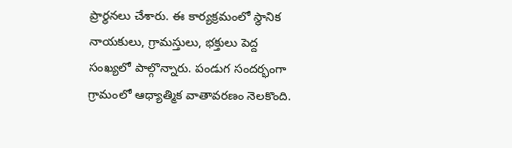ప్రార్థనలు చేశారు. ఈ కార్యక్రమంలో స్థానిక నాయకులు, గ్రామస్తులు, భక్తులు పెద్ద సంఖ్యలో పాల్గొన్నారు. పండుగ సందర్భంగా గ్రామంలో ఆధ్యాత్మిక వాతావరణం నెలకొంది.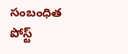సంబంధిత పోస్ట్